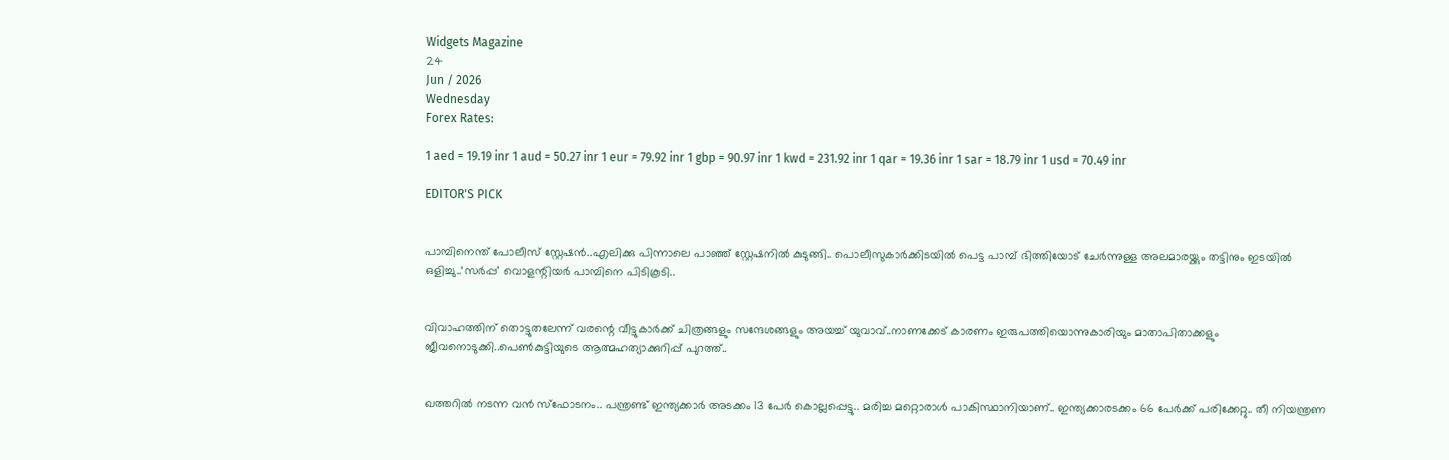Widgets Magazine
24
Jun / 2026
Wednesday
Forex Rates:

1 aed = 19.19 inr 1 aud = 50.27 inr 1 eur = 79.92 inr 1 gbp = 90.97 inr 1 kwd = 231.92 inr 1 qar = 19.36 inr 1 sar = 18.79 inr 1 usd = 70.49 inr

EDITOR'S PICK


പാമ്പിനെന്ത് പോലീസ് സ്റ്റേഷൻ..എലിക്കു പിന്നാലെ പാഞ്ഞ് സ്റ്റേഷനിൽ കുടുങ്ങി.. പൊലീസുകാർക്കിടയിൽ പെട്ട പാമ്പ് ഭിത്തിയോട് ചേർന്നുള്ള അലമാരയ്ക്കും തട്ടിനും ഇടയിൽ ഒളിച്ചു..‘സർപ്പ’ വൊളന്റിയർ പാമ്പിനെ പിടികൂടി..


വിവാഹത്തിന് തൊട്ടുതലേന്ന് വരന്റെ വീട്ടുകാർക്ക് ചിത്രങ്ങളും സന്ദേശങ്ങളും അയച്ച് യുവാവ്..നാണക്കേട് കാരണം ഇരുപത്തിയൊന്നുകാരിയും മാതാപിതാക്കളും ജീവനൊടുക്കി..പെണ്‍കുട്ടിയുടെ ആത്മഹത്യാക്കുറിപ്പ് പുറത്ത്..


ഖത്തറിൽ നടന്ന വൻ സ്ഫോടനം.. പന്ത്രണ്ട് ഇന്ത്യക്കാർ അടക്കം 13 പേർ കൊല്ലപ്പെട്ടു.. മരിച്ച മറ്റൊരാൾ പാകിസ്ഥാനിയാണ്.. ഇന്ത്യക്കാരടക്കം 66 പേർക്ക് പരിക്കേറ്റു.. തീ നിയന്ത്രണ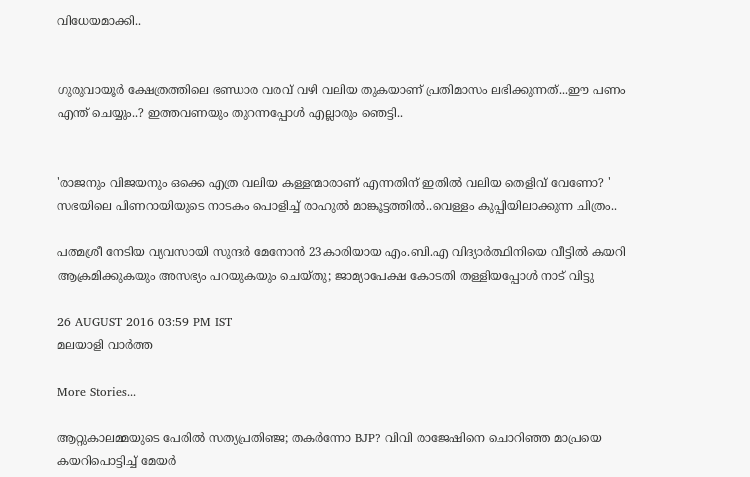വിധേയമാക്കി..


ഗുരുവായൂർ ക്ഷേത്രത്തിലെ ഭണ്ഡാര വരവ് വഴി വലിയ തുകയാണ് പ്രതിമാസം ലഭിക്കുന്നത്...ഈ പണം എന്ത് ചെയ്യും..? ഇത്തവണയും തുറന്നപ്പോൾ എല്ലാരും ഞെട്ടി..


'രാജനും വിജയനും ഒക്കെ എത്ര വലിയ കള്ളന്മാരാണ് എന്നതിന് ഇതിൽ വലിയ തെളിവ് വേണോ? ' സഭയിലെ പിണറായിയുടെ നാടകം പൊളിച്ച് രാഹുല്‍ മാങ്കൂട്ടത്തില്‍..വെള്ളം കുപ്പിയിലാക്കുന്ന ചിത്രം..

പത്മശ്രീ നേടിയ വ്യവസായി സുന്ദര്‍ മേനോന്‍ 23കാരിയായ എം.ബി.എ വിദ്യാര്‍ത്ഥിനിയെ വീട്ടില്‍ കയറി ആക്രമിക്കുകയും അസഭ്യം പറയുകയും ചെയ്തു; ജാമ്യാപേക്ഷ കോടതി തള്ളിയപ്പോള്‍ നാട് വിട്ടു

26 AUGUST 2016 03:59 PM IST
മലയാളി വാര്‍ത്ത

More Stories...

ആറ്റുകാലമ്മയുടെ പേരിൽ സത്യപ്രതിഞ്ജ; തകർന്നോ BJP? വിവി രാജേഷിനെ ചൊറിഞ്ഞ മാപ്രയെ കയറിപൊട്ടിച്ച് മേയർ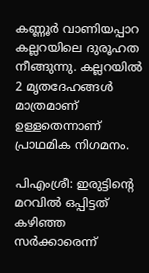കണ്ണൂർ വാണിയപ്പാറ കല്ലറയിലെ ദുരൂഹത നീങ്ങുന്നു. കല്ലറയിൽ 2 മൃതദേഹങ്ങൾ മാത്രമാണ് ഉള്ളതെന്നാണ് പ്രാഥമിക നിഗമനം.

പിഎംശ്രീ: ഇരുട്ടിന്‍റെ മറവിൽ ഒപ്പിട്ടത് കഴിഞ്ഞ സർക്കാരെന്ന്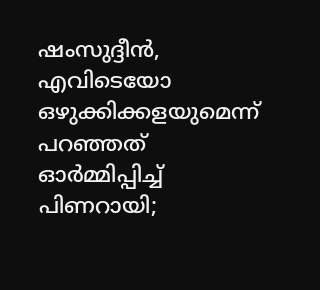ഷംസുദ്ദീൻ, എവിടെയോ ഒഴുക്കിക്കളയുമെന്ന് പറഞ്ഞത് ഓർമ്മിപ്പിച്ച് പിണറായി;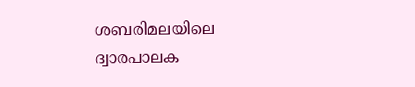ശബരിമലയിലെ ദ്വാരപാലക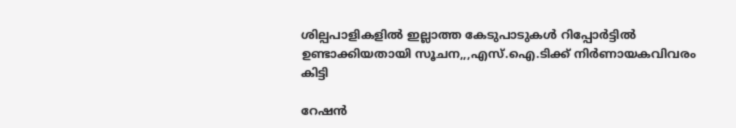ശില്പപാളികളിൽ ഇല്ലാത്ത കേടുപാടുകൾ റിപ്പോർട്ടിൽ ഉണ്ടാക്കിയതായി സൂചന,,,എസ്.ഐ.ടിക്ക് നിർണായകവിവരം കിട്ടി

റേഷൻ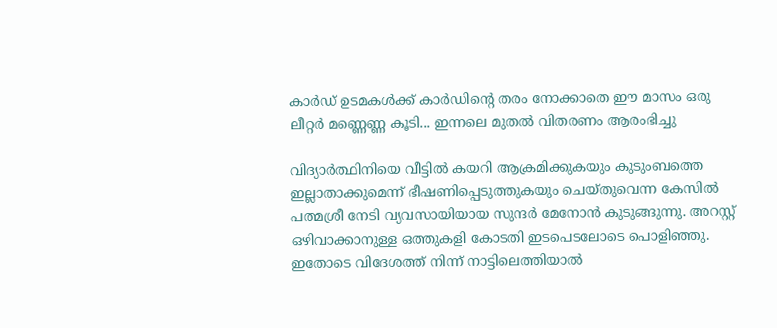കാർഡ് ഉടമകൾക്ക് കാർഡിന്റെ തരം നോക്കാതെ ഈ മാസം ഒരു ലീറ്റർ മണ്ണെണ്ണ കൂടി... ഇന്നലെ മുതൽ വിതരണം ആരംഭിച്ചു

വിദ്യാര്‍ത്ഥിനിയെ വീട്ടില്‍ കയറി ആക്രമിക്കുകയും കുടുംബത്തെ ഇല്ലാതാക്കുമെന്ന് ഭീഷണിപ്പെടുത്തുകയും ചെയ്തുവെന്ന കേസില്‍ പത്മശ്രീ നേടി വ്യവസായിയായ സുന്ദര്‍ മേനോന്‍ കുടുങ്ങുന്നു. അറസ്റ്റ് ഒഴിവാക്കാനുള്ള ഒത്തുകളി കോടതി ഇടപെടലോടെ പൊളിഞ്ഞു. ഇതോടെ വിദേശത്ത് നിന്ന് നാട്ടിലെത്തിയാല്‍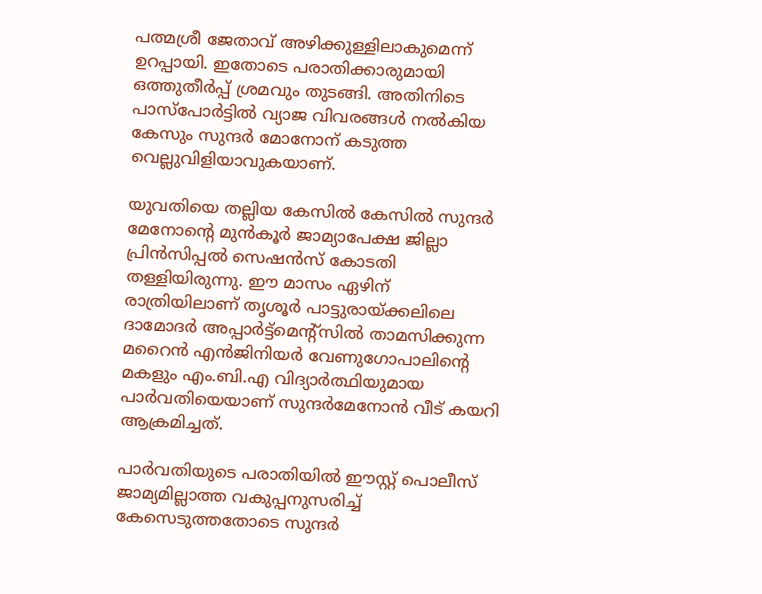പത്മശ്രീ ജേതാവ് അഴിക്കുള്ളിലാകുമെന്ന് ഉറപ്പായി. ഇതോടെ പരാതിക്കാരുമായി ഒത്തുതീര്‍പ്പ് ശ്രമവും തുടങ്ങി. അതിനിടെ പാസ്‌പോര്‍ട്ടില്‍ വ്യാജ വിവരങ്ങള്‍ നല്‍കിയ കേസും സുന്ദര്‍ മോനോന് കടുത്ത വെല്ലുവിളിയാവുകയാണ്.

യുവതിയെ തല്ലിയ കേസില്‍ കേസില്‍ സുന്ദര്‍ മേനോന്റെ മുന്‍കൂര്‍ ജാമ്യാപേക്ഷ ജില്ലാ പ്രിന്‍സിപ്പല്‍ സെഷന്‍സ് കോടതി തള്ളിയിരുന്നു. ഈ മാസം ഏഴിന് രാത്രിയിലാണ് തൃശൂര്‍ പാട്ടുരായ്ക്കലിലെ ദാമോദര്‍ അപ്പാര്‍ട്ട്‌മെന്റ്‌സില്‍ താമസിക്കുന്ന മറൈന്‍ എന്‍ജിനിയര്‍ വേണുഗോപാലിന്റെ മകളും എം.ബി.എ വിദ്യാര്‍ത്ഥിയുമായ പാര്‍വതിയെയാണ് സുന്ദര്‍മേനോന്‍ വീട് കയറി ആക്രമിച്ചത്.

പാര്‍വതിയുടെ പരാതിയില്‍ ഈസ്റ്റ് പൊലീസ് ജാമ്യമില്ലാത്ത വകുപ്പനുസരിച്ച് കേസെടുത്തതോടെ സുന്ദര്‍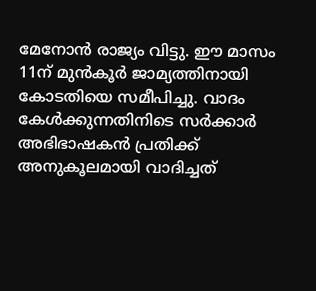മേനോന്‍ രാജ്യം വിട്ടു. ഈ മാസം 11ന് മുന്‍കൂര്‍ ജാമ്യത്തിനായി കോടതിയെ സമീപിച്ചു. വാദം കേള്‍ക്കുന്നതിനിടെ സര്‍ക്കാര്‍ അഭിഭാഷകന്‍ പ്രതിക്ക് അനുകൂലമായി വാദിച്ചത്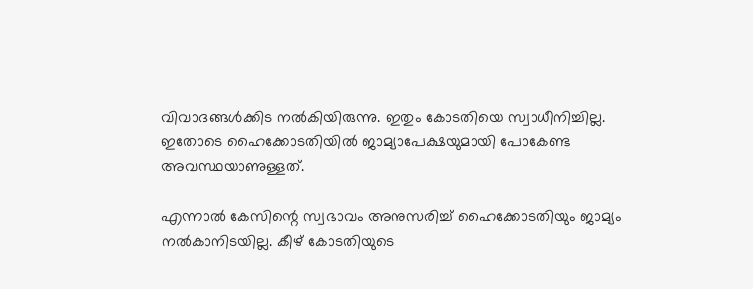വിവാദങ്ങള്‍ക്കിട നല്‍കിയിരുന്നു. ഇതും കോടതിയെ സ്വാധീനിച്ചില്ല. ഇതോടെ ഹൈക്കോടതിയില്‍ ജാമ്യാപേക്ഷയുമായി പോകേണ്ട അവസ്ഥയാണുള്ളത്.

എന്നാല്‍ കേസിന്റെ സ്വഭാവം അനുസരിച്ച് ഹൈക്കോടതിയും ജാമ്യം നല്‍കാനിടയില്ല. കീഴ് കോടതിയുടെ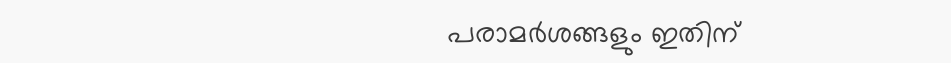പരാമര്‍ശങ്ങളും ഇതിന്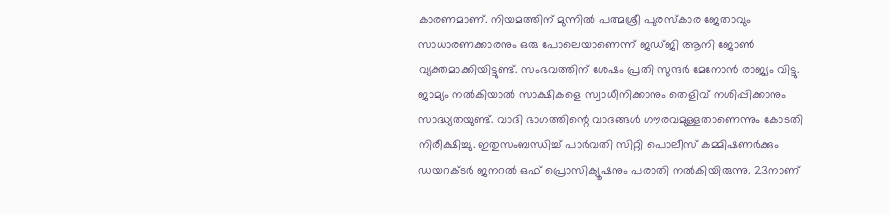കാരണമാണ്. നിയമത്തിന് മുന്നില്‍ പത്മശ്രീ പുരസ്‌കാര ജേതാവും സാധാരണക്കാരനും ഒരു പോലെയാണെന്ന് ജഡ്ജി ആനി ജോണ്‍ വ്യക്തമാക്കിയിട്ടുണ്ട്. സംഭവത്തിന് ശേഷം പ്രതി സുന്ദര്‍ മേനോന്‍ രാജ്യം വിട്ടു. ജാമ്യം നല്‍കിയാല്‍ സാക്ഷികളെ സ്വാധീനിക്കാനും തെളിവ് നശിപ്പിക്കാനും സാദ്ധ്യതയുണ്ട്. വാദി ഭാഗത്തിന്റെ വാദങ്ങള്‍ ഗൗരവമുള്ളതാണെന്നും കോടതി നിരീക്ഷിച്ചു. ഇതുസംബന്ധിച്ച് പാര്‍വതി സിറ്റി പൊലീസ് കമ്മിഷണര്‍ക്കും ഡയറക്ടര്‍ ജനറല്‍ ഒഫ് പ്രൊസിക്യൂഷനും പരാതി നല്‍കിയിരുന്നു. 23നാണ്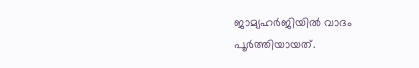ജാമ്യഹര്‍ജിയില്‍ വാദം പൂര്‍ത്തിയായത്.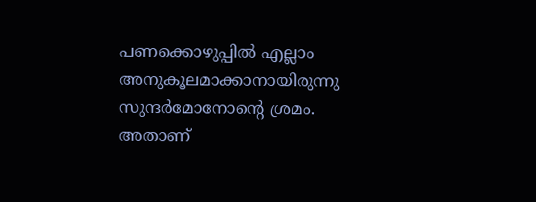പണക്കൊഴുപ്പില്‍ എല്ലാം അനുകൂലമാക്കാനായിരുന്നു സുന്ദര്‍മോനോന്റെ ശ്രമം. അതാണ്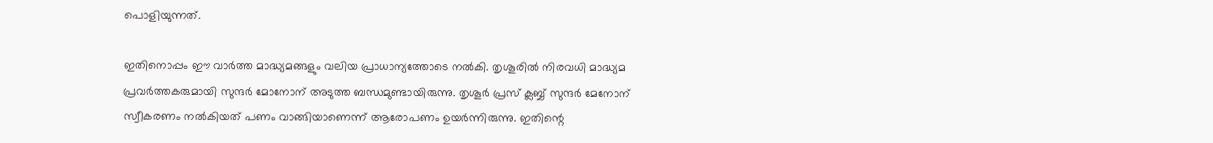പൊളിയുന്നത്.

ഇതിനൊപ്പം ഈ വാര്‍ത്ത മാദ്ധ്യമങ്ങളും വലിയ പ്രാധാന്യത്തോടെ നല്‍കി. തൃശൂരില്‍ നിരവധി മാദ്ധ്യമ പ്രവര്‍ത്തകരുമായി സുന്ദര്‍ മോനോന് അടുത്ത ബന്ധമുണ്ടായിരുന്നു. തൃശൂര്‍ പ്രസ് ക്ലബ്ബ് സുന്ദര്‍ മേനോന് സ്വീകരണം നല്‍കിയത് പണം വാങ്ങിയാണെന്ന് ആരോപണം ഉയര്‍ന്നിരുന്നു. ഇതിന്റെ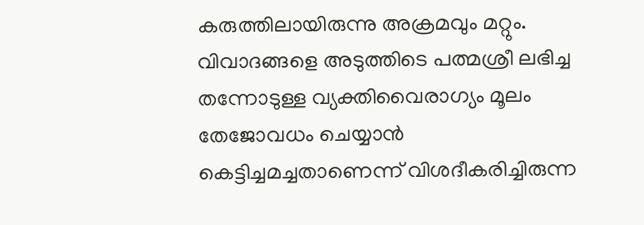കരുത്തിലായിരുന്നു അക്രമവും മറ്റും. വിവാദങ്ങളെ അടുത്തിടെ പത്മശ്രീ ലഭിച്ച തന്നോടുള്ള വ്യക്തിവൈരാഗ്യം മൂലം തേജോവധം ചെയ്യാന്‍ കെട്ടിച്ചമച്ചതാണെന്ന് വിശദീകരിച്ചിരുന്ന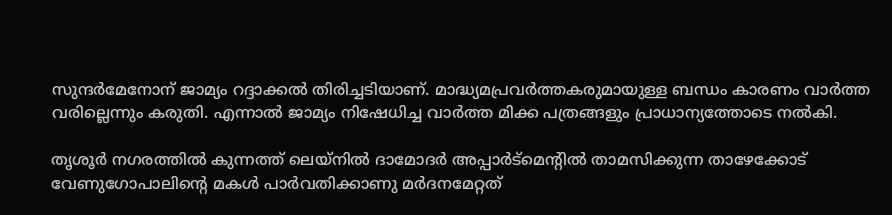സുന്ദര്‍മേനോന് ജാമ്യം റദ്ദാക്കല്‍ തിരിച്ചടിയാണ്. മാദ്ധ്യമപ്രവര്‍ത്തകരുമായുള്ള ബന്ധം കാരണം വാര്‍ത്ത വരില്ലെന്നും കരുതി. എന്നാല്‍ ജാമ്യം നിഷേധിച്ച വാര്‍ത്ത മിക്ക പത്രങ്ങളും പ്രാധാന്യത്തോടെ നല്‍കി.

തൃശൂര്‍ നഗരത്തില്‍ കുന്നത്ത് ലെയ്‌നില്‍ ദാമോദര്‍ അപ്പാര്‍ട്‌മെന്റില്‍ താമസിക്കുന്ന താഴേക്കോട് വേണുഗോപാലിന്റെ മകള്‍ പാര്‍വതിക്കാണു മര്‍ദനമേറ്റത്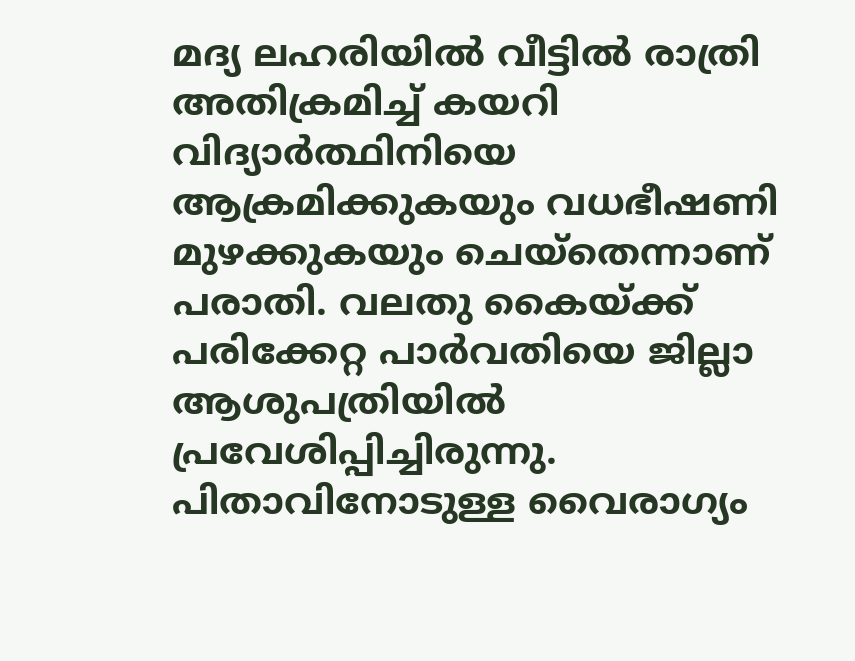മദ്യ ലഹരിയില്‍ വീട്ടില്‍ രാത്രി അതിക്രമിച്ച് കയറി വിദ്യാര്‍ത്ഥിനിയെ ആക്രമിക്കുകയും വധഭീഷണി മുഴക്കുകയും ചെയ്‌തെന്നാണ് പരാതി. വലതു കൈയ്ക്ക് പരിക്കേറ്റ പാര്‍വതിയെ ജില്ലാ ആശുപത്രിയില്‍ പ്രവേശിപ്പിച്ചിരുന്നു. പിതാവിനോടുള്ള വൈരാഗ്യം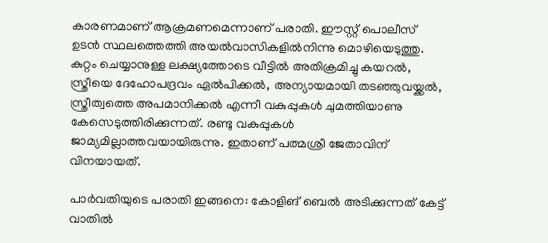കാരണമാണ് ആക്രമണമെന്നാണ് പരാതി. ഈസ്റ്റ് പൊലീസ് ഉടന്‍ സ്ഥലത്തെത്തി അയല്‍വാസികളില്‍നിന്നു മൊഴിയെടുത്തു. കുറ്റം ചെയ്യാനുള്ള ലക്ഷ്യത്തോടെ വീട്ടില്‍ അതിക്രമിച്ചു കയറല്‍, സ്ത്രീയെ ദേഹോപദ്രവം ഏല്‍പിക്കല്‍, അന്യായമായി തടഞ്ഞുവയ്ക്കല്‍, സ്ത്രീത്വത്തെ അപമാനിക്കല്‍ എന്നീ വകുപ്പുകള്‍ ചുമത്തിയാണു കേസെടുത്തിരിക്കുന്നത്. രണ്ടു വകുപ്പുകള്‍ ജാമ്യമില്ലാത്തവയായിരുന്നു. ഇതാണ് പത്മശ്രീ ജേതാവിന് വിനയായത്.

പാര്‍വതിയുടെ പരാതി ഇങ്ങനെ: കോളിങ് ബെല്‍ അടിക്കുന്നത് കേട്ട് വാതില്‍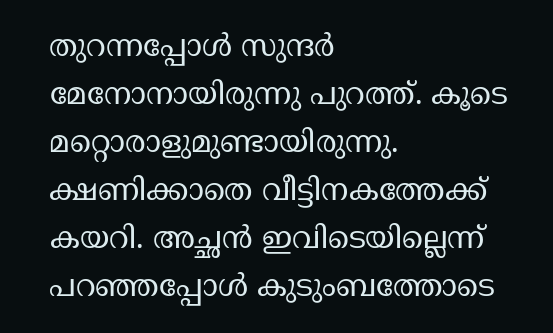തുറന്നപ്പോള്‍ സുന്ദര്‍ മേനോനായിരുന്നു പുറത്ത്. കൂടെ മറ്റൊരാളുമുണ്ടായിരുന്നു. ക്ഷണിക്കാതെ വീട്ടിനകത്തേക്ക് കയറി. അച്ഛന്‍ ഇവിടെയില്ലെന്ന് പറഞ്ഞപ്പോള്‍ കുടുംബത്തോടെ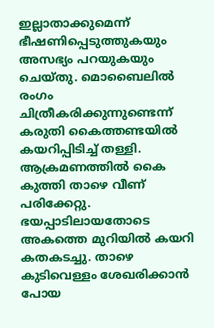ഇല്ലാതാക്കുമെന്ന് ഭീഷണിപ്പെടുത്തുകയും അസഭ്യം പറയുകയും ചെയ്തു. മൊബൈലില്‍ രംഗം ചിത്രീകരിക്കുന്നുണ്ടെന്ന് കരുതി കൈത്തണ്ടയില്‍ കയറിപ്പിടിച്ച് തള്ളി. ആക്രമണത്തില്‍ കൈ കുത്തി താഴെ വീണ് പരിക്കേറ്റു. ഭയപ്പാടിലായതോടെ അകത്തെ മുറിയില്‍ കയറി കതകടച്ചു. താഴെ കുടിവെള്ളം ശേഖരിക്കാന്‍ പോയ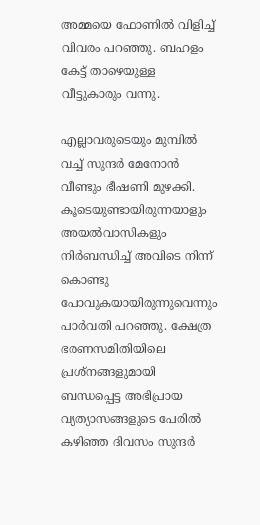അമ്മയെ ഫോണില്‍ വിളിച്ച് വിവരം പറഞ്ഞു. ബഹളം കേട്ട് താഴെയുള്ള വീട്ടുകാരും വന്നു.

എല്ലാവരുടെയും മുമ്പില്‍ വച്ച് സുന്ദര്‍ മേനോന്‍ വീണ്ടും ഭീഷണി മുഴക്കി. കൂടെയുണ്ടായിരുന്നയാളും അയല്‍വാസികളും നിര്‍ബന്ധിച്ച് അവിടെ നിന്ന് കൊണ്ടു പോവുകയായിരുന്നുവെന്നും പാര്‍വതി പറഞ്ഞു. ക്ഷേത്ര ഭരണസമിതിയിലെ പ്രശ്‌നങ്ങളുമായി ബന്ധപ്പെട്ട അഭിപ്രായ വ്യത്യാസങ്ങളുടെ പേരില്‍ കഴിഞ്ഞ ദിവസം സുന്ദര്‍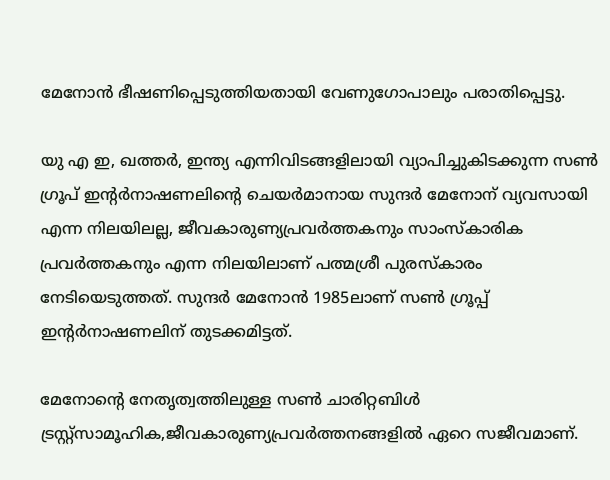മേനോന്‍ ഭീഷണിപ്പെടുത്തിയതായി വേണുഗോപാലും പരാതിപ്പെട്ടു.

യു എ ഇ, ഖത്തര്‍, ഇന്ത്യ എന്നിവിടങ്ങളിലായി വ്യാപിച്ചുകിടക്കുന്ന സണ്‍ ഗ്രൂപ് ഇന്റര്‍നാഷണലിന്റെ ചെയര്‍മാനായ സുന്ദര്‍ മേനോന് വ്യവസായി എന്ന നിലയിലല്ല, ജീവകാരുണ്യപ്രവര്‍ത്തകനും സാംസ്‌കാരിക പ്രവര്‍ത്തകനും എന്ന നിലയിലാണ് പത്മശ്രീ പുരസ്‌കാരം നേടിയെടുത്തത്. സുന്ദര്‍ മേനോന്‍ 1985ലാണ് സണ്‍ ഗ്രൂപ്പ് ഇന്റര്‍നാഷണലിന് തുടക്കമിട്ടത്.

മേനോന്റെ നേതൃത്വത്തിലുള്ള സണ്‍ ചാരിറ്റബിള്‍ ട്രസ്റ്റ്സാമൂഹിക,ജീവകാരുണ്യപ്രവര്‍ത്തനങ്ങളില്‍ ഏറെ സജീവമാണ്.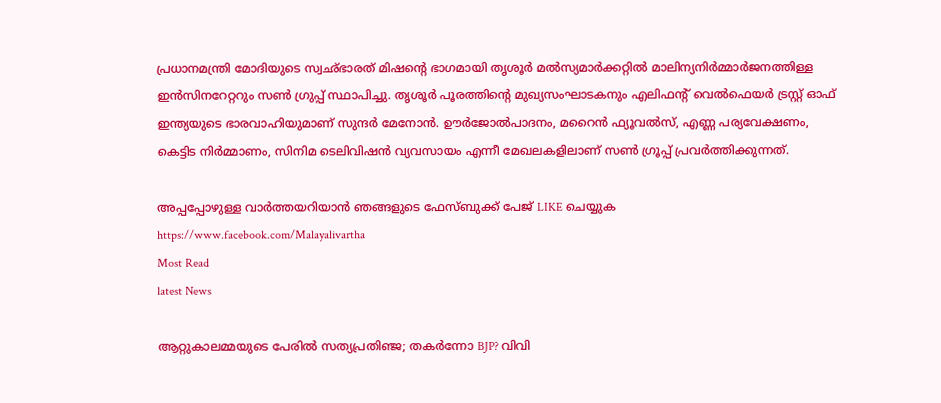പ്രധാനമന്ത്രി മോദിയുടെ സ്വഛ്ഭാരത് മിഷന്റെ ഭാഗമായി തൃശൂര്‍ മല്‍സ്യമാര്‍ക്കറ്റില്‍ മാലിന്യനിര്‍മ്മാര്‍ജനത്തിള്ള ഇന്‍സിനറേറ്ററും സണ്‍ ഗ്രുപ്പ് സ്ഥാപിച്ചു. തൃശൂര്‍ പൂരത്തിന്റെ മുഖ്യസംഘാടകനും എലിഫന്റ് വെല്‍ഫെയര്‍ ട്രസ്റ്റ് ഓഫ് ഇന്ത്യയുടെ ഭാരവാഹിയുമാണ് സുന്ദര്‍ മേനോന്‍. ഊര്‍ജോല്‍പാദനം, മറൈന്‍ ഫ്യൂവല്‍സ്, എണ്ണ പര്യവേക്ഷണം, കെട്ടിട നിര്‍മ്മാണം, സിനിമ ടെലിവിഷന്‍ വ്യവസായം എന്നീ മേഖലകളിലാണ് സണ്‍ ഗ്രൂപ്പ് പ്രവര്‍ത്തിക്കുന്നത്.

അപ്പപ്പോഴുള്ള വാര്‍ത്തയറിയാന്‍ ഞങ്ങളുടെ ഫേസ്‌ബുക്ക്‌ പേജ് LIKE ചെയ്യുക
https://www.facebook.com/Malayalivartha
Most Read
latest News

ആറ്റുകാലമ്മയുടെ പേരിൽ സത്യപ്രതിഞ്ജ; തകർന്നോ BJP? വിവി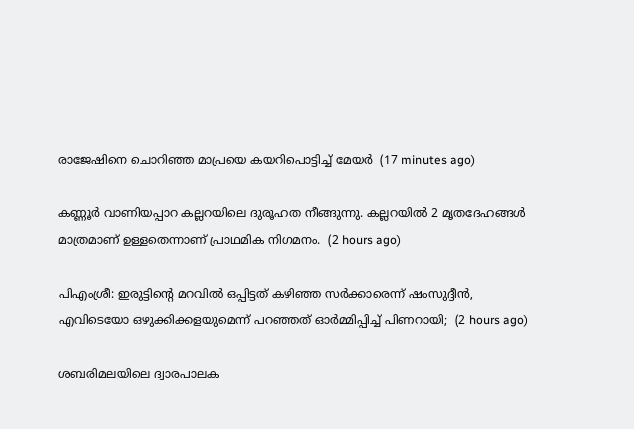രാജേഷിനെ ചൊറിഞ്ഞ മാപ്രയെ കയറിപൊട്ടിച്ച് മേയർ  (17 minutes ago)

കണ്ണൂർ വാണിയപ്പാറ കല്ലറയിലെ ദുരൂഹത നീങ്ങുന്നു. കല്ലറയിൽ 2 മൃതദേഹങ്ങൾ മാത്രമാണ് ഉള്ളതെന്നാണ് പ്രാഥമിക നിഗമനം.  (2 hours ago)

പിഎംശ്രീ: ഇരുട്ടിന്‍റെ മറവിൽ ഒപ്പിട്ടത് കഴിഞ്ഞ സർക്കാരെന്ന് ഷംസുദ്ദീൻ, എവിടെയോ ഒഴുക്കിക്കളയുമെന്ന് പറഞ്ഞത് ഓർമ്മിപ്പിച്ച് പിണറായി;  (2 hours ago)

ശബരിമലയിലെ ദ്വാരപാലക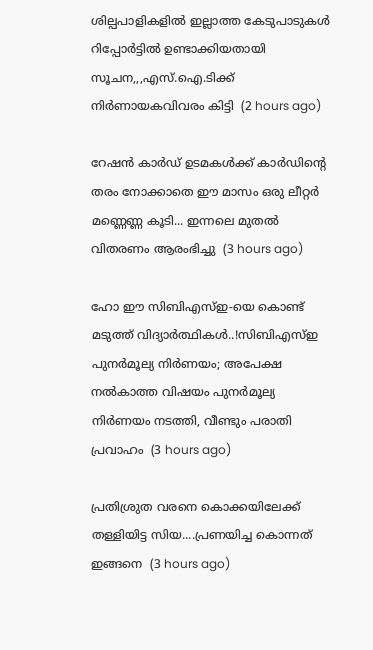ശില്പപാളികളിൽ ഇല്ലാത്ത കേടുപാടുകൾ റിപ്പോർട്ടിൽ ഉണ്ടാക്കിയതായി സൂചന,,,എസ്.ഐ.ടിക്ക് നിർണായകവിവരം കിട്ടി  (2 hours ago)

റേഷൻ കാർഡ് ഉടമകൾക്ക് കാർഡിന്റെ തരം നോക്കാതെ ഈ മാസം ഒരു ലീറ്റർ മണ്ണെണ്ണ കൂടി... ഇന്നലെ മുതൽ വിതരണം ആരംഭിച്ചു  (3 hours ago)

ഹോ ഈ സിബിഎസ്ഇ-യെ കൊണ്ട് മടുത്ത് വിദ്യാർത്ഥികൾ..!സിബിഎസ്ഇ പുനർമൂല്യ നിർണയം; അപേക്ഷ നൽകാത്ത വിഷയം പുനർമൂല്യ നിർണയം നടത്തി, വീണ്ടും പരാതി പ്രവാഹം  (3 hours ago)

പ്രതിശ്രുത വരനെ കൊക്കയിലേക്ക് തള്ളിയിട്ട സിയ....പ്രണയിച്ച കൊന്നത് ഇങ്ങനെ  (3 hours ago)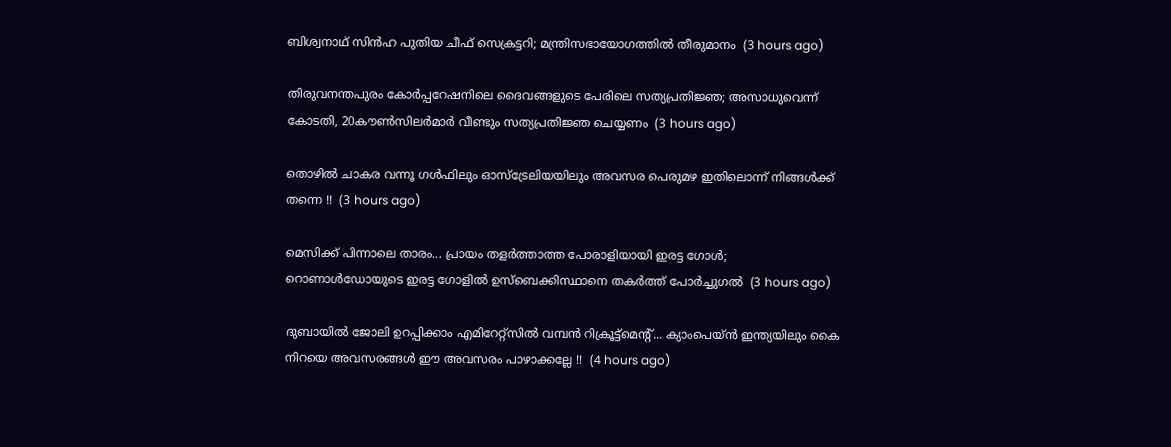ബിശ്വനാഥ് സിന്‍ഹ പുതിയ ചീഫ് സെക്രട്ടറി; മന്ത്രിസഭായോഗത്തിൽ തീരുമാനം  (3 hours ago)

തിരുവനന്തപുരം കോർപ്പറേഷനിലെ ദൈവങ്ങളുടെ പേരിലെ സത്യപ്രതിജ്ഞ; അസാധുവെന്ന് കോടതി, 20കൗൺസിലർമാർ വീണ്ടും സത്യപ്രതിജ്ഞ ചെയ്യണം  (3 hours ago)

തൊഴിൽ ചാകര വന്നൂ ഗൾഫിലും ഓസ്ട്രേലിയയിലും അവസര പെരുമഴ ഇതിലൊന്ന് നിങ്ങൾക്ക് തന്നെ !!  (3 hours ago)

മെസിക്ക് പിന്നാലെ താരം... പ്രായം തളർത്താത്ത പോരാളിയായി ഇരട്ട ഗോൾ; റൊണാൾഡോയുടെ ഇരട്ട ഗോളിൽ ഉസ്‌ബെക്കിസ്ഥാനെ തകർത്ത് പോർച്ചുഗൽ  (3 hours ago)

ദുബായിൽ ജോലി ഉറപ്പിക്കാം എമിറേറ്റ്സില്‍ വമ്പന്‍ റിക്രൂട്ട്‌മെന്റ്... ക്യാംപെയ്ന്‍ ഇന്ത്യയിലും കൈ നിറയെ അവസരങ്ങൾ ഈ അവസരം പാഴാക്കല്ലേ !!  (4 hours ago)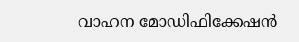വാഹന മോഡിഫിക്കേഷന്‍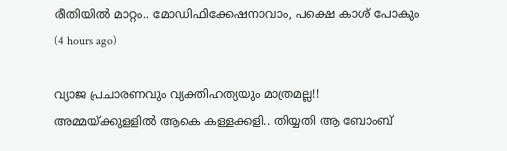രീതിയിൽ മാറ്റം.. മോഡിഫിക്കേഷനാവാം, പക്ഷെ കാശ് പോകും  (4 hours ago)

വ്യാജ പ്രചാരണവും വ്യക്തിഹത്യയും മാത്രമല്ല!! അമ്മയ്ക്കുളളിൽ ആകെ കള്ളക്കളി.. തിയ്യതി ആ ബോംബ്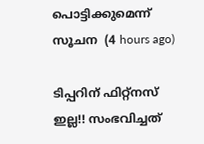പൊട്ടിക്കുമെന്ന് സൂചന  (4 hours ago)

ടിപ്പറിന് ഫിറ്റ്നസ് ഇല്ല!! സംഭവിച്ചത്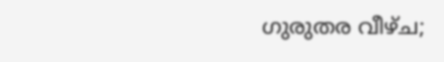ഗുരുതര വീഴ്ച;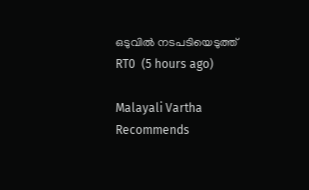ഒടുവിൽ നടപടിയെടുത്ത് RT0  (5 hours ago)

Malayali Vartha Recommends